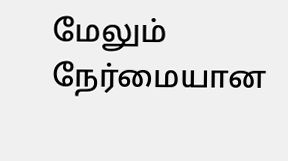மேலும் நேர்மையான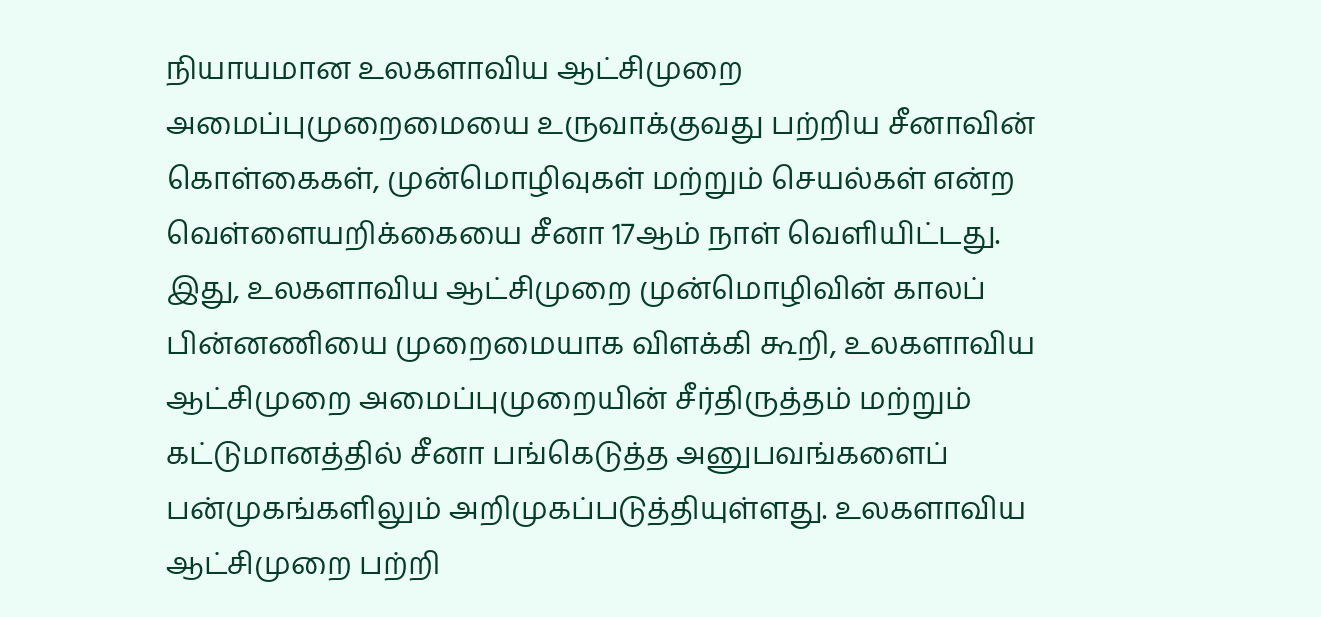நியாயமான உலகளாவிய ஆட்சிமுறை அமைப்புமுறைமையை உருவாக்குவது பற்றிய சீனாவின் கொள்கைகள், முன்மொழிவுகள் மற்றும் செயல்கள் என்ற வெள்ளையறிக்கையை சீனா 17ஆம் நாள் வெளியிட்டது.
இது, உலகளாவிய ஆட்சிமுறை முன்மொழிவின் காலப் பின்னணியை முறைமையாக விளக்கி கூறி, உலகளாவிய ஆட்சிமுறை அமைப்புமுறையின் சீர்திருத்தம் மற்றும் கட்டுமானத்தில் சீனா பங்கெடுத்த அனுபவங்களைப் பன்முகங்களிலும் அறிமுகப்படுத்தியுள்ளது. உலகளாவிய ஆட்சிமுறை பற்றி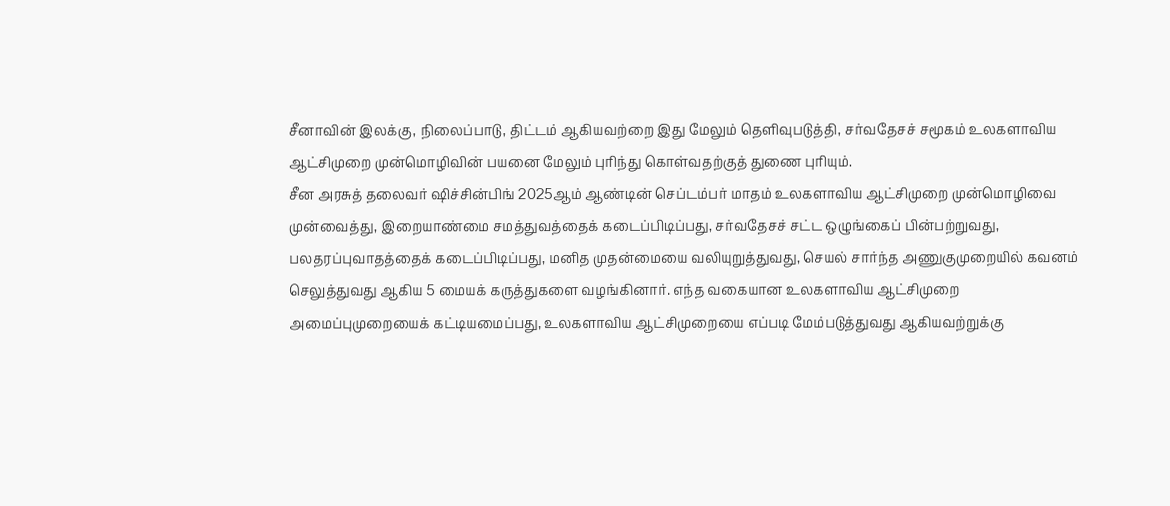சீனாவின் இலக்கு, நிலைப்பாடு, திட்டம் ஆகியவற்றை இது மேலும் தெளிவுபடுத்தி, சர்வதேசச் சமூகம் உலகளாவிய ஆட்சிமுறை முன்மொழிவின் பயனை மேலும் புரிந்து கொள்வதற்குத் துணை புரியும்.
சீன அரசுத் தலைவர் ஷிச்சின்பிங் 2025ஆம் ஆண்டின் செப்டம்பர் மாதம் உலகளாவிய ஆட்சிமுறை முன்மொழிவை முன்வைத்து, இறையாண்மை சமத்துவத்தைக் கடைப்பிடிப்பது, சர்வதேசச் சட்ட ஒழுங்கைப் பின்பற்றுவது, பலதரப்புவாதத்தைக் கடைப்பிடிப்பது, மனித முதன்மையை வலியுறுத்துவது, செயல் சார்ந்த அணுகுமுறையில் கவனம் செலுத்துவது ஆகிய 5 மையக் கருத்துகளை வழங்கினார். எந்த வகையான உலகளாவிய ஆட்சிமுறை அமைப்புமுறையைக் கட்டியமைப்பது, உலகளாவிய ஆட்சிமுறையை எப்படி மேம்படுத்துவது ஆகியவற்றுக்கு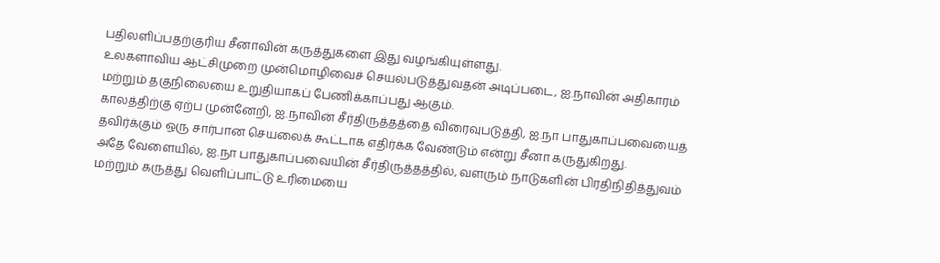பதிலளிப்பதற்குரிய சீனாவின் கருத்துகளை இது வழங்கியுள்ளது.
உலகளாவிய ஆட்சிமுறை முன்மொழிவைச் செயல்படுத்துவதன் அடிப்படை, ஐ.நாவின் அதிகாரம் மற்றும் தகுநிலையை உறுதியாகப் பேணிக்காப்பது ஆகும்.
காலத்திற்கு ஏற்ப முன்னேறி, ஐ.நாவின் சீர்திருத்தத்தை விரைவுபடுத்தி, ஐ.நா பாதுகாப்பவையைத் தவிர்க்கும் ஒரு சார்பான செயலைக் கூட்டாக எதிர்க்க வேண்டும் என்று சீனா கருதுகிறது.
அதே வேளையில், ஐ.நா பாதுகாப்பவையின் சீர்திருத்தத்தில், வளரும் நாடுகளின் பிரதிநிதித்துவம் மற்றும் கருத்து வெளிப்பாட்டு உரிமையை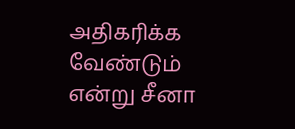அதிகரிக்க வேண்டும் என்று சீனா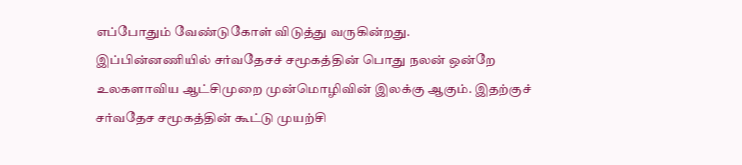எப்போதும் வேண்டுகோள் விடுத்து வருகின்றது.
இப்பின்னணியில் சர்வதேசச் சமூகத்தின் பொது நலன் ஒன்றே உலகளாவிய ஆட்சிமுறை முன்மொழிவின் இலக்கு ஆகும். இதற்குச் சர்வதேச சமூகத்தின் கூட்டு முயற்சி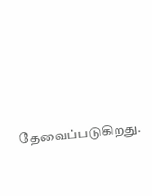தேவைப்படுகிறது.